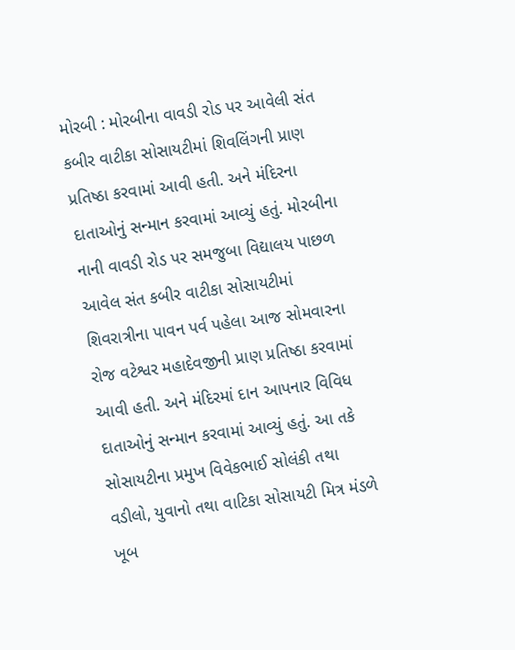મોરબી : મોરબીના વાવડી રોડ પર આવેલી સંત કબીર વાટીકા સોસાયટીમાં શિવલિંગની પ્રાણ પ્રતિષ્ઠા કરવામાં આવી હતી. અને મંદિરના દાતાઓનું સન્માન કરવામાં આવ્યું હતું. મોરબીના નાની વાવડી રોડ પર સમજુબા વિદ્યાલય પાછળ આવેલ સંત કબીર વાટીકા સોસાયટીમાં શિવરાત્રીના પાવન પર્વ પહેલા આજ સોમવારના રોજ વટેશ્વર મહાદેવજીની પ્રાણ પ્રતિષ્ઠા કરવામાં આવી હતી. અને મંદિરમાં દાન આપનાર વિવિધ દાતાઓનું સન્માન કરવામાં આવ્યું હતું. આ તકે સોસાયટીના પ્રમુખ વિવેકભાઈ સોલંકી તથા વડીલો, યુવાનો તથા વાટિકા સોસાયટી મિત્ર મંડળે ખૂબ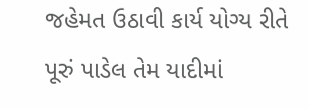જહેમત ઉઠાવી કાર્ય યોગ્ય રીતે પૂરું પાડેલ તેમ યાદીમાં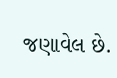જણાવેલ છે.